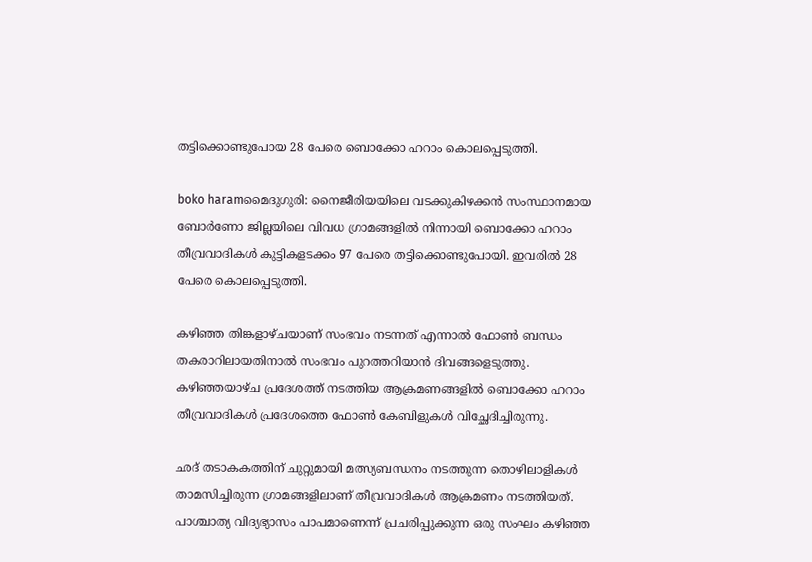തട്ടിക്കൊണ്ടുപോയ 28 പേരെ ബൊക്കോ ഹറാം കൊലപ്പെടുത്തി.

boko haramമൈദുഗുരി: നൈജീരിയയിലെ വടക്കുകിഴക്കന്‍ സംസ്ഥാനമായ ബോര്‍ണോ ജില്ലയിലെ വിവധ ഗ്രാമങ്ങളില്‍ നിന്നായി ബൊക്കോ ഹറാം തീവ്രവാദികള്‍ കുട്ടികളടക്കം 97 പേരെ തട്ടിക്കൊണ്ടുപോയി. ഇവരില്‍ 28 പേരെ കൊലപ്പെടുത്തി.

കഴിഞ്ഞ തിങ്കളാഴ്ചയാണ് സംഭവം നടന്നത് എന്നാല്‍ ഫോണ്‍ ബന്ധം തകരാറിലായതിനാല്‍ സംഭവം പുറത്തറിയാന്‍ ദിവങ്ങളെടുത്തു. കഴിഞ്ഞയാഴ്ച പ്രദേശത്ത് നടത്തിയ ആക്രമണങ്ങളില്‍ ബൊക്കോ ഹറാം തീവ്രവാദികള്‍ പ്രദേശത്തെ ഫോണ്‍ കേബിളുകള്‍ വിച്ഛേദിച്ചിരുന്നു.

ഛദ് തടാകകത്തിന് ചുറ്റുമായി മത്സ്യബന്ധനം നടത്തുന്ന തൊഴിലാളികള്‍ താമസിച്ചിരുന്ന ഗ്രാമങ്ങളിലാണ് തീവ്രവാദികള്‍ ആക്രമണം നടത്തിയത്. പാശ്ചാത്യ വിദ്യഭ്യാസം പാപമാണെന്ന് പ്രചരിപ്പുക്കുന്ന ഒരു സംഘം കഴിഞ്ഞ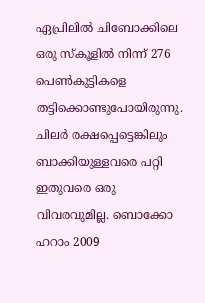ഏപ്രിലില്‍ ചിബോക്കിലെ ഒരു സ്‌കൂളില്‍ നിന്ന് 276 പെണ്‍കുട്ടികളെ തട്ടിക്കൊണ്ടുപോയിരുന്നു. ചിലര്‍ രക്ഷപ്പെട്ടെങ്കിലും ബാക്കിയുള്ളവരെ പറ്റി ഇതുവരെ ഒരു വിവരവുമില്ല. ബൊക്കോ ഹറാം 2009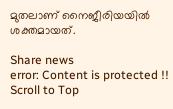മുതലാണ് നൈജീരിയയില്‍ ശക്തമായത്.

Share news
error: Content is protected !!
Scroll to Top